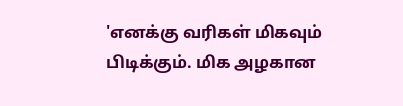'எனக்கு வரிகள் மிகவும் பிடிக்கும். மிக அழகான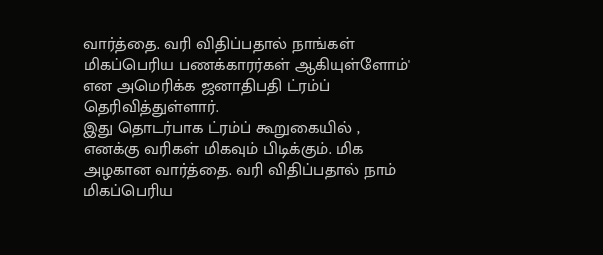வார்த்தை. வரி விதிப்பதால் நாங்கள் மிகப்பெரிய பணக்காரர்கள் ஆகியுள்ளோம்' என அமெரிக்க ஜனாதிபதி ட்ரம்ப் தெரிவித்துள்ளார்.
இது தொடர்பாக ட்ரம்ப் கூறுகையில் ,
எனக்கு வரிகள் மிகவும் பிடிக்கும். மிக அழகான வார்த்தை. வரி விதிப்பதால் நாம் மிகப்பெரிய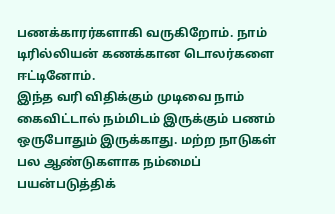பணக்காரர்களாகி வருகிறோம். நாம் டிரில்லியன் கணக்கான டொலர்களை ஈட்டினோம்.
இந்த வரி விதிக்கும் முடிவை நாம் கைவிட்டால் நம்மிடம் இருக்கும் பணம் ஒருபோதும் இருக்காது. மற்ற நாடுகள் பல ஆண்டுகளாக நம்மைப் பயன்படுத்திக்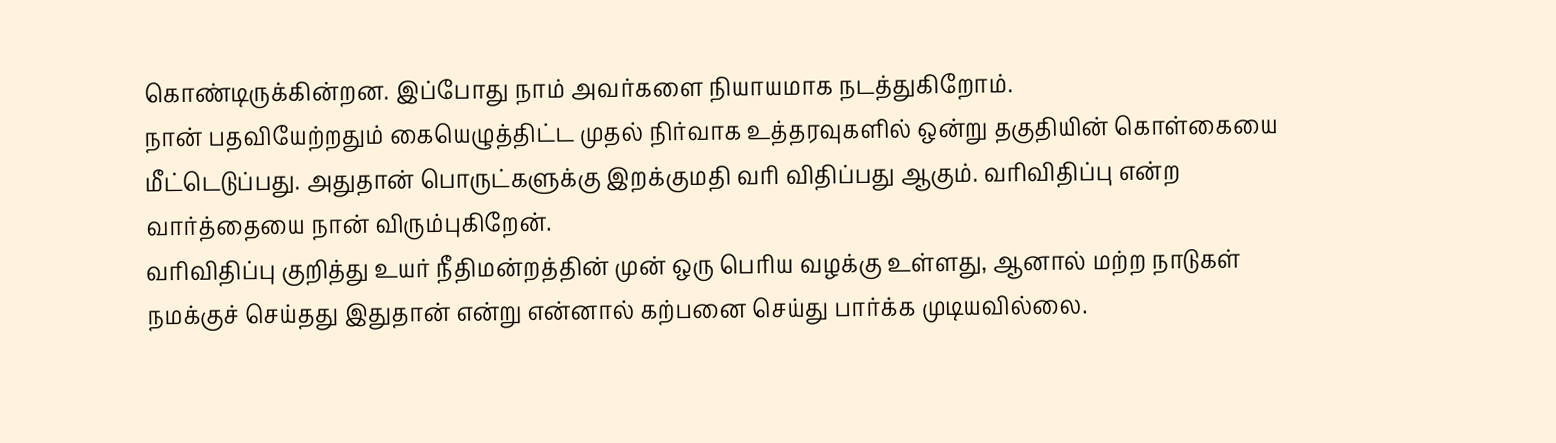கொண்டிருக்கின்றன. இப்போது நாம் அவர்களை நியாயமாக நடத்துகிறோம்.
நான் பதவியேற்றதும் கையெழுத்திட்ட முதல் நிர்வாக உத்தரவுகளில் ஒன்று தகுதியின் கொள்கையை மீட்டெடுப்பது. அதுதான் பொருட்களுக்கு இறக்குமதி வரி விதிப்பது ஆகும். வரிவிதிப்பு என்ற வார்த்தையை நான் விரும்புகிறேன்.
வரிவிதிப்பு குறித்து உயர் நீதிமன்றத்தின் முன் ஒரு பெரிய வழக்கு உள்ளது, ஆனால் மற்ற நாடுகள் நமக்குச் செய்தது இதுதான் என்று என்னால் கற்பனை செய்து பார்க்க முடியவில்லை.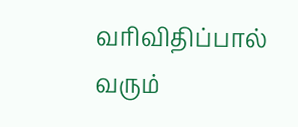வரிவிதிப்பால் வரும்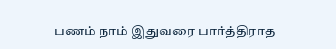பணம் நாம் இதுவரை பார்த்திராத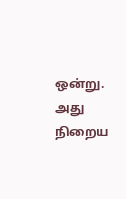ஒன்று. அது நிறைய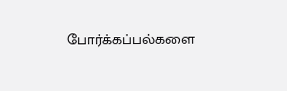போர்க்கப்பல்களை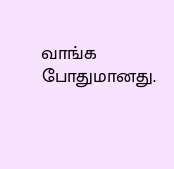வாங்க போதுமானது.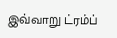இவ்வாறு ட்ரம்ப்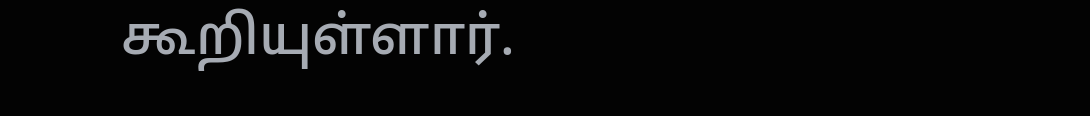கூறியுள்ளார்.